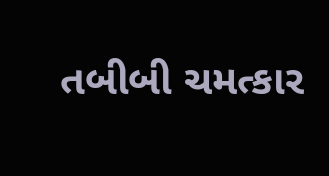તબીબી ચમત્કાર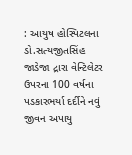: આયુષ હોસ્પિટલના ડો.સત્યજીતસિંહ જાડેજા દ્રારા વેન્ટિલેટર ઉપરના 100 વર્ષના પડકારભર્યા દર્દીને નવું જીવન અપાયુ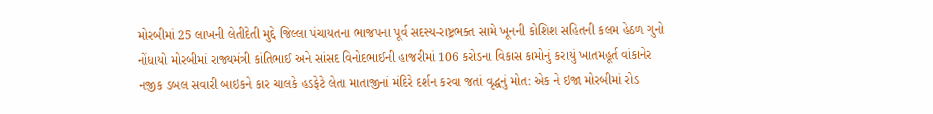મોરબીમાં 25 લાખની લેતીદેતી મુદ્દે જિલ્લા પંચાયતના ભાજપના પૂર્વ સદસ્ય-રાષ્ટ્રભક્ત સામે ખૂનની કોશિશ સહિતની કલમ હેઠળ ગુનો નોંધાયો મોરબીમાં રાજ્યમંત્રી કાંતિભાઈ અને સાંસદ વિનોદભાઈની હાજરીમાં 106 કરોડના વિકાસ કામોનું કરાયું ખાતમહૂર્ત વાંકાનેર નજીક ડબલ સવારી બાઇકને કાર ચાલકે હડફેટે લેતા માતાજીનાં મંદિરે દર્શન કરવા જતાં વૃદ્ધનું મોત: એક ને ઇજા મોરબીમાં રોડ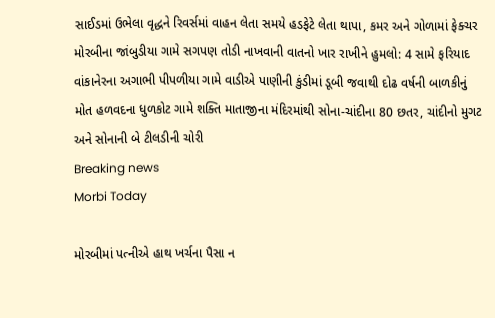સાઈડમાં ઉભેલા વૃદ્ધને રિવર્સમાં વાહન લેતા સમયે હડફેટે લેતા થાપા, કમર અને ગોળામાં ફેક્ચર મોરબીના જાંબુડીયા ગામે સગપણ તોડી નાખવાની વાતનો ખાર રાખીને હુમલો: 4 સામે ફરિયાદ વાંકાનેરના અગાભી પીપળીયા ગામે વાડીએ પાણીની કુંડીમાં ડૂબી જવાથી દોઢ વર્ષની બાળકીનું મોત હળવદના ધુળકોટ ગામે શક્તિ માતાજીના મંદિરમાંથી સોના-ચાંદીના 80 છતર, ચાંદીનો મુગટ અને સોનાની બે ટીલડીની ચોરી
Breaking news
Morbi Today

મોરબીમાં પત્નીએ હાથ ખર્ચના પૈસા ન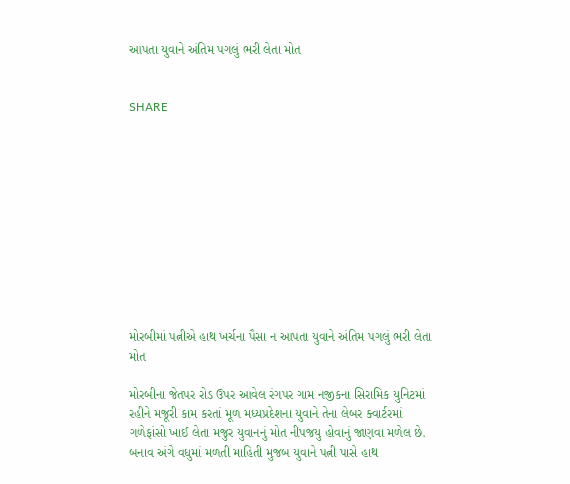આપતા યુવાને અંતિમ પગલું ભરી લેતા મોત


SHARE











મોરબીમાં પત્નીએ હાથ ખર્ચના પૈસા ન આપતા યુવાને અંતિમ પગલું ભરી લેતા મોત

મોરબીના જેતપર રોડ ઉપર આવેલ રંગપર ગામ નજીકના સિરામિક યુનિટમાં રહીને મજૂરી કામ કરતાં મૂળ મધ્યપ્રદેશના યુવાને તેના લેબર ક્વાર્ટરમાં ગળેફાંસો ખાઈ લેતા મજુર યુવાનનું મોત નીપજયુ હોવાનું જાણવા મળેલ છે. બનાવ અંગે વધુમાં મળતી માહિતી મુજબ યુવાને પત્ની પાસે હાથ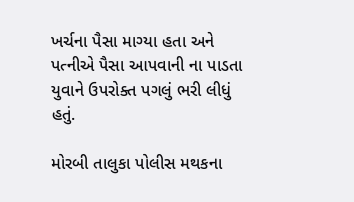ખર્ચના પૈસા માગ્યા હતા અને પત્નીએ પૈસા આપવાની ના પાડતા યુવાને ઉપરોક્ત પગલું ભરી લીધું હતું.

મોરબી તાલુકા પોલીસ મથકના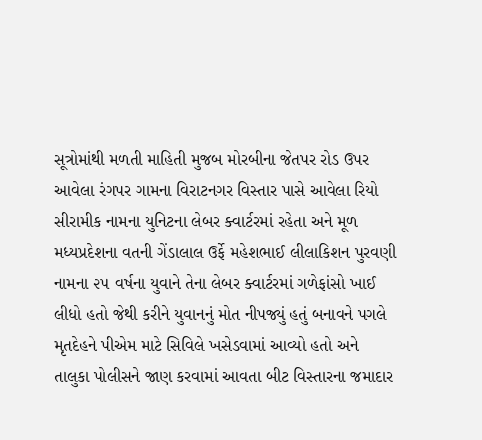સૂત્રોમાંથી મળતી માહિતી મુજબ મોરબીના જેતપર રોડ ઉપર આવેલા રંગપર ગામના વિરાટનગર વિસ્તાર પાસે આવેલા રિયો સીરામીક નામના યુનિટના લેબર ક્વાર્ટરમાં રહેતા અને મૂળ મધ્યપ્રદેશના વતની ગેંડાલાલ ઉર્ફે મહેશભાઈ લીલાકિશન પુરવણી નામના ૨૫ વર્ષના યુવાને તેના લેબર ક્વાર્ટરમાં ગળેફાંસો ખાઈ લીધો હતો જેથી કરીને યુવાનનું મોત નીપજ્યું હતું બનાવને પગલે મૃતદેહને પીએમ માટે સિવિલે ખસેડવામાં આવ્યો હતો અને તાલુકા પોલીસને જાણ કરવામાં આવતા બીટ વિસ્તારના જમાદાર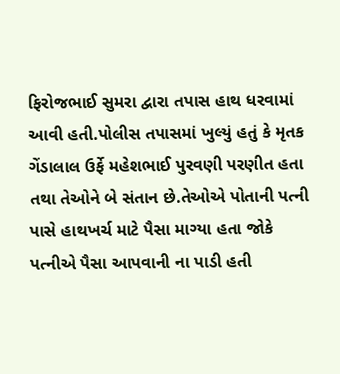ફિરોજભાઈ સુમરા દ્વારા તપાસ હાથ ધરવામાં આવી હતી.પોલીસ તપાસમાં ખુલ્યું હતું કે મૃતક ગેંડાલાલ ઉર્ફે મહેશભાઈ પુરવણી પરણીત હતા તથા તેઓને બે સંતાન છે.તેઓએ પોતાની પત્ની પાસે હાથખર્ચ માટે પૈસા માગ્યા હતા જોકે પત્નીએ પૈસા આપવાની ના પાડી હતી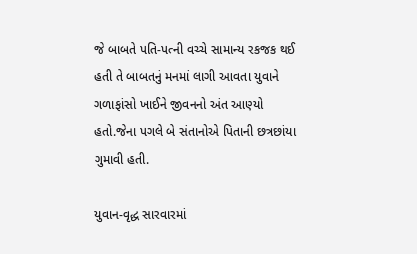જે બાબતે પતિ-પત્ની વચ્ચે સામાન્ય રકજક થઈ હતી તે બાબતનું મનમાં લાગી આવતા યુવાને ગળાફાંસો ખાઈને જીવનનો અંત આણ્યો હતો.જેના પગલે બે સંતાનોએ પિતાની છત્રછાંયા ગુમાવી હતી.

યુવાન-વૃદ્ધ સારવારમાં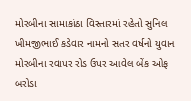મોરબીના સામાકાંઠા વિસ્તારમાં રહેતો સુનિલ ખીમજીભાઈ કડેવાર નામનો સતર વર્ષનો યુવાન મોરબીના રવાપર રોડ ઉપર આવેલ બેંક ઓફ બરોડા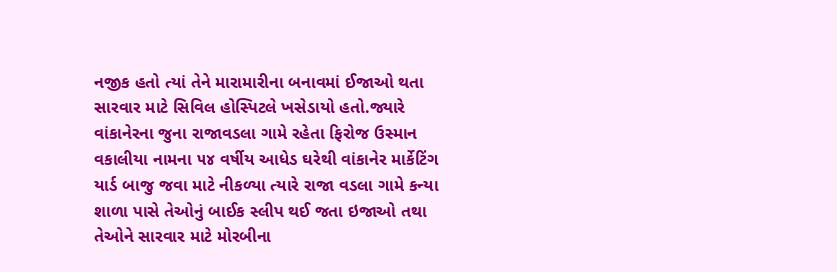નજીક હતો ત્યાં તેને મારામારીના બનાવમાં ઈજાઓ થતા સારવાર માટે સિવિલ હોસ્પિટલે ખસેડાયો હતો.જ્યારે વાંકાનેરના જુના રાજાવડલા ગામે રહેતા ફિરોજ ઉસ્માન વકાલીયા નામના ૫૪ વર્ષીય આધેડ ઘરેથી વાંકાનેર માર્કેટિંગ યાર્ડ બાજુ જવા માટે નીકળ્યા ત્યારે રાજા વડલા ગામે કન્યા શાળા પાસે તેઓનું બાઈક સ્લીપ થઈ જતા ઇજાઓ તથા તેઓને સારવાર માટે મોરબીના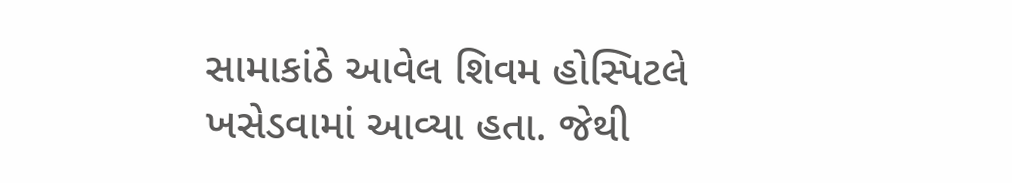સામાકાંઠે આવેલ શિવમ હોસ્પિટલે ખસેડવામાં આવ્યા હતા. જેથી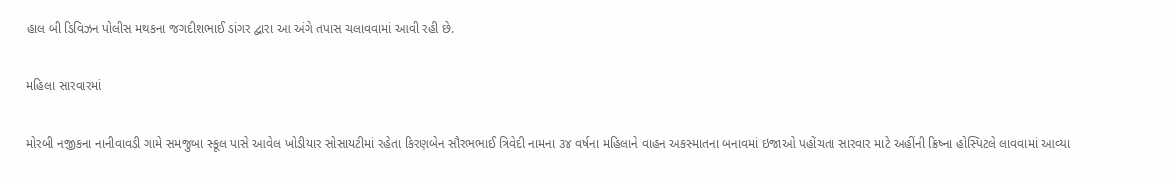હાલ બી ડિવિઝન પોલીસ મથકના જગદીશભાઈ ડાંગર દ્વારા આ અંગે તપાસ ચલાવવામાં આવી રહી છે.

મહિલા સારવારમાં

મોરબી નજીકના નાનીવાવડી ગામે સમજુબા સ્કૂલ પાસે આવેલ ખોડીયાર સોસાયટીમાં રહેતા કિરણબેન સૌરભભાઈ ત્રિવેદી નામના ૩૪ વર્ષના મહિલાને વાહન અકસ્માતના બનાવમાં ઇજાઓ પહોંચતા સારવાર માટે અહીંની ક્રિષ્ના હોસ્પિટલે લાવવામાં આવ્યા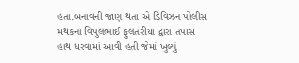હતા.બનાવની જાણ થતા એ ડિવિઝન પોલીસ મથકના વિપુલભાઈ ફુલતરીયા દ્વારા તપાસ હાથ ધરવામાં આવી હતી જેમાં ખુલ્યું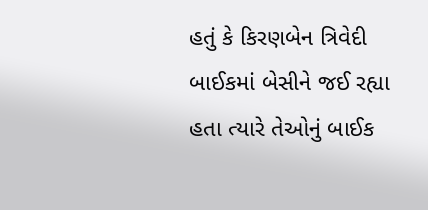હતું કે કિરણબેન ત્રિવેદી બાઈકમાં બેસીને જઈ રહ્યા હતા ત્યારે તેઓનું બાઈક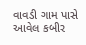વાવડી ગામ પાસે આવેલ કબીર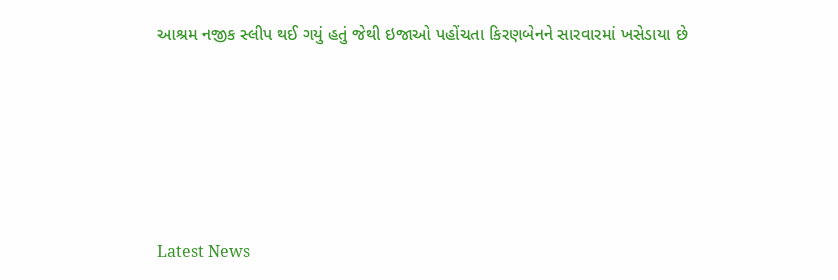આશ્રમ નજીક સ્લીપ થઈ ગયું હતું જેથી ઇજાઓ પહોંચતા કિરણબેનને સારવારમાં ખસેડાયા છે






Latest News